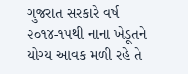ગુજરાત સરકારે વર્ષ ૨૦૧૪-૧૫થી નાના ખેડૂતને યોગ્ય આવક મળી રહે તે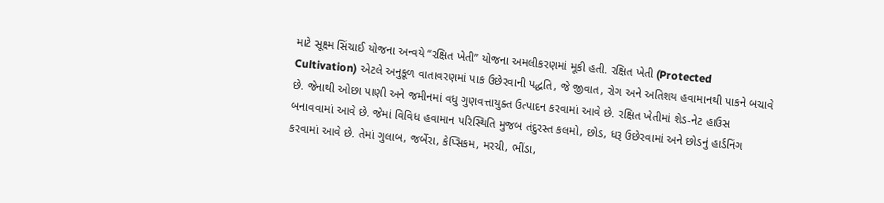માટે સૂક્ષ્મ સિંચાઈ યોજના અન્વયે “રક્ષિત ખેતી” યોજના અમલીકરણમાં મૂકી હતી. રક્ષિત ખેતી (Protected Cultivation) એટલે અનુકૂળ વાતાવરણમાં પાક ઉછેરવાની પદ્ધતિ, જે જીવાત, રોગ અને અતિશય હવામાનથી પાકને બચાવે છે. જેનાથી ઓછા પાણી અને જમીનમાં વધુ ગુણવત્તાયુક્ત ઉત્પાદન કરવામાં આવે છે. રક્ષિત ખેતીમાં શેડ-નેટ હાઉસ બનાવવામાં આવે છે. જેમાં વિવિધ હવામાન પરિસ્થિતિ મુજબ તંદુરસ્ત કલમો, છોડ, ધરૂ ઉછેરવામાં અને છોડનું હાર્ડનિંગ કરવામાં આવે છે. તેમાં ગુલાબ, જર્બેરા, કેપ્સિકમ, મરચી, ભીંડા,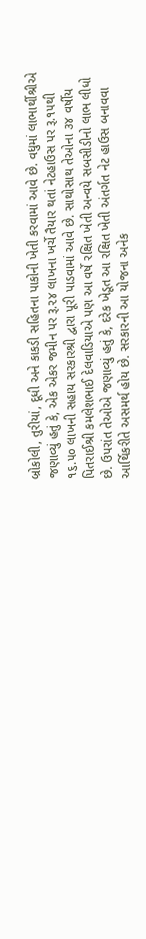બ્રોકોલી, તુરીયાં, દૂધી અને કાકડી સહિતના પાકોની ખેતી કરવામાં આવે છે. વધુમાં લાભાર્થીશ્રીએ જણાવ્યું હતું કે, એક એકર જમીન પર રૂ.૨૪ લાખના ખર્ચે તૈયાર થતાં નેટહાઉસ પર રૂ.૧૫થી ૧૬.૫૦ લાખની સહાય સરકારશ્રી દ્વારા પૂરી પાડવામાં આવે છે. સાથોસાથ તેઓના ૩૪ વર્ષીય પિતરાઈશ્રી કમલેશભાઈ દેલવાડિયાએ પણ આ વર્ષે રક્ષિત ખેતી અન્વયે સબસીડીનો લાભ લીધો છે. ઉપરાંત તેઓએ જણાવ્યું હતું કે, દરેક ખેડૂત આ રક્ષિત ખેતી અંતર્ગત નેટ હાઉસ બનાવવા આર્થિકરીતે અસમર્થ હોય છે. સરકારની આ યોજના અનેક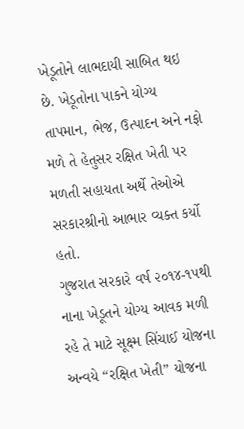ખેડૂતોને લાભદાયી સાબિત થઇ છે. ખેડૂતોના પાકને યોગ્ય તાપમાન, ભેજ, ઉત્પાદન અને નફો મળે તે હેતુસર રક્ષિત ખેતી પર મળતી સહાયતા અર્થે તેઓએ સરકારશ્રીનો આભાર વ્યક્ત કર્યો હતો.
ગુજરાત સરકારે વર્ષ ૨૦૧૪-૧૫થી નાના ખેડૂતને યોગ્ય આવક મળી રહે તે માટે સૂક્ષ્મ સિંચાઈ યોજના અન્વયે “રક્ષિત ખેતી” યોજના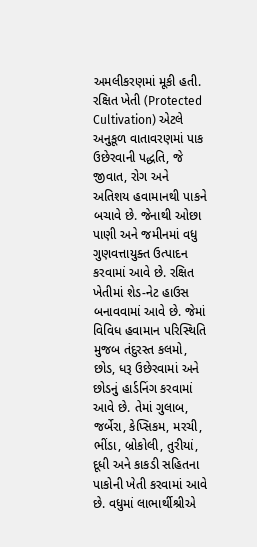અમલીકરણમાં મૂકી હતી. રક્ષિત ખેતી (Protected Cultivation) એટલે અનુકૂળ વાતાવરણમાં પાક ઉછેરવાની પદ્ધતિ, જે જીવાત, રોગ અને અતિશય હવામાનથી પાકને બચાવે છે. જેનાથી ઓછા પાણી અને જમીનમાં વધુ ગુણવત્તાયુક્ત ઉત્પાદન કરવામાં આવે છે. રક્ષિત ખેતીમાં શેડ-નેટ હાઉસ બનાવવામાં આવે છે. જેમાં વિવિધ હવામાન પરિસ્થિતિ મુજબ તંદુરસ્ત કલમો, છોડ, ધરૂ ઉછેરવામાં અને છોડનું હાર્ડનિંગ કરવામાં આવે છે. તેમાં ગુલાબ, જર્બેરા, કેપ્સિકમ, મરચી, ભીંડા, બ્રોકોલી, તુરીયાં, દૂધી અને કાકડી સહિતના પાકોની ખેતી કરવામાં આવે છે. વધુમાં લાભાર્થીશ્રીએ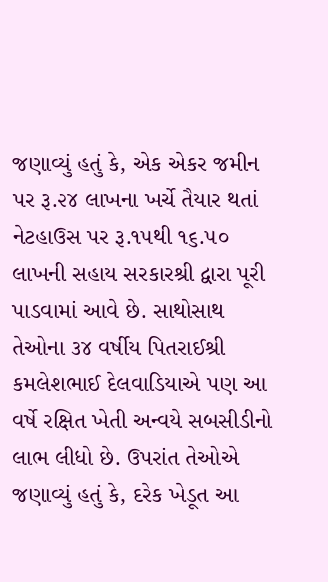જણાવ્યું હતું કે, એક એકર જમીન પર રૂ.૨૪ લાખના ખર્ચે તૈયાર થતાં નેટહાઉસ પર રૂ.૧૫થી ૧૬.૫૦ લાખની સહાય સરકારશ્રી દ્વારા પૂરી પાડવામાં આવે છે. સાથોસાથ તેઓના ૩૪ વર્ષીય પિતરાઈશ્રી કમલેશભાઈ દેલવાડિયાએ પણ આ વર્ષે રક્ષિત ખેતી અન્વયે સબસીડીનો લાભ લીધો છે. ઉપરાંત તેઓએ જણાવ્યું હતું કે, દરેક ખેડૂત આ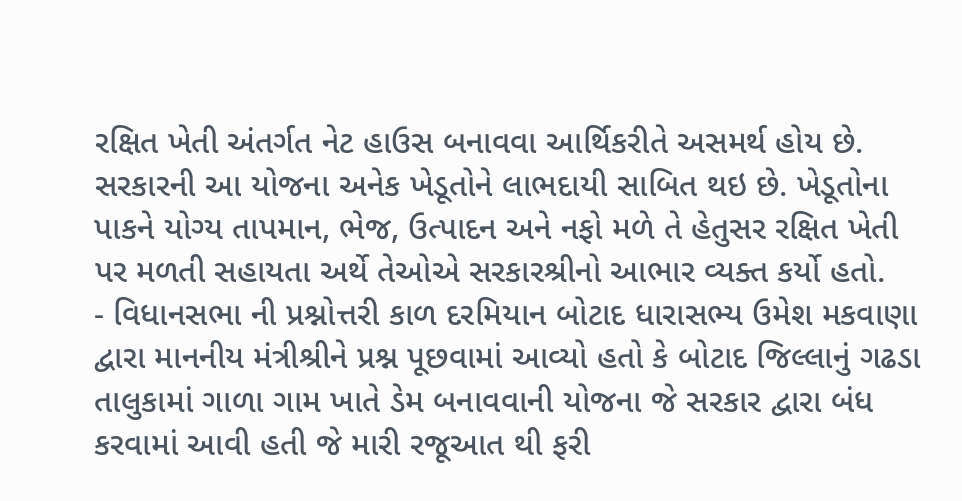રક્ષિત ખેતી અંતર્ગત નેટ હાઉસ બનાવવા આર્થિકરીતે અસમર્થ હોય છે. સરકારની આ યોજના અનેક ખેડૂતોને લાભદાયી સાબિત થઇ છે. ખેડૂતોના પાકને યોગ્ય તાપમાન, ભેજ, ઉત્પાદન અને નફો મળે તે હેતુસર રક્ષિત ખેતી પર મળતી સહાયતા અર્થે તેઓએ સરકારશ્રીનો આભાર વ્યક્ત કર્યો હતો.
- વિધાનસભા ની પ્રશ્નોત્તરી કાળ દરમિયાન બોટાદ ધારાસભ્ય ઉમેશ મકવાણા દ્વારા માનનીય મંત્રીશ્રીને પ્રશ્ન પૂછવામાં આવ્યો હતો કે બોટાદ જિલ્લાનું ગઢડા તાલુકામાં ગાળા ગામ ખાતે ડેમ બનાવવાની યોજના જે સરકાર દ્વારા બંધ કરવામાં આવી હતી જે મારી રજૂઆત થી ફરી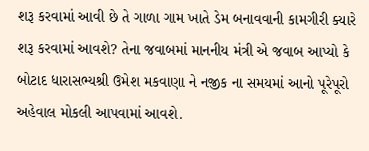શરૂ કરવામાં આવી છે તે ગાળા ગામ ખાતે ડેમ બનાવવાની કામગીરી ક્યારે શરૂ કરવામાં આવશે? તેના જવાબમાં માનનીય મંત્રી એ જવાબ આપ્યો કે બોટાદ ધારાસભ્યશ્રી ઉમેશ મકવાણા ને નજીક ના સમયમાં આનો પૂરેપૂરો અહેવાલ મોકલી આપવામાં આવશે.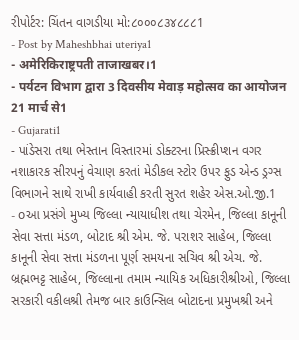રીપોર્ટર: ચિંતન વાગડીયા મો:૮૦૦૦૮૩૪૮૮૮1
- Post by Maheshbhai uteriya1
- अमेरिकिराष्ट्रपती ताजाखबर।1
- पर्यटन विभाग द्वारा 3 दिवसीय मेवाड़ महोत्सव का आयोजन 21 मार्च से1
- Gujarati1
- પાંડેસરા તથા ભેસ્તાન વિસ્તારમાં ડોક્ટરના પ્રિસ્ક્રીપ્શન વગર નશાકારક સીરપનું વેચાણ કરતાં મેડીકલ સ્ટોર ઉપર ફુડ એન્ડ ડ્રગ્સ વિભાગને સાથે રાખી કાર્યવાહી કરતી સુરત શહેર એસ.ઓ.જી.1
- oઆ પ્રસંગે મુખ્ય જિલ્લા ન્યાયાધીશ તથા ચેરમેન, જિલ્લા કાનૂની સેવા સત્તા મંડળ, બોટાદ શ્રી એમ. જે. પરાશર સાહેબ, જિલ્લા કાનૂની સેવા સત્તા મંડળના પૂર્ણ સમયના સચિવ શ્રી એચ. જે. બ્રહ્મભટ્ટ સાહેબ, જિલ્લાના તમામ ન્યાયિક અધિકારીશ્રીઓ, જિલ્લા સરકારી વકીલશ્રી તેમજ બાર કાઉન્સિલ બોટાદના પ્રમુખશ્રી અને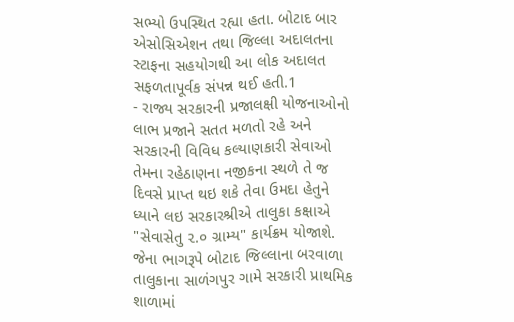સભ્યો ઉપસ્થિત રહ્યા હતા. બોટાદ બાર એસોસિએશન તથા જિલ્લા અદાલતના સ્ટાફના સહયોગથી આ લોક અદાલત સફળતાપૂર્વક સંપન્ન થઈ હતી.1
- રાજ્ય સરકારની પ્રજાલક્ષી યોજનાઓનો લાભ પ્રજાને સતત મળતો રહે અને સરકારની વિવિધ કલ્યાણકારી સેવાઓ તેમના રહેઠાણના નજીકના સ્થળે તે જ દિવસે પ્રાપ્ત થઇ શકે તેવા ઉમદા હેતુને ધ્યાને લઇ સરકારશ્રીએ તાલુકા કક્ષાએ "સેવાસેતુ ૨.૦ ગ્રામ્ય" કાર્યક્રમ યોજાશે. જેના ભાગરૂપે બોટાદ જિલ્લાના બરવાળા તાલુકાના સાળંગપુર ગામે સરકારી પ્રાથમિક શાળામાં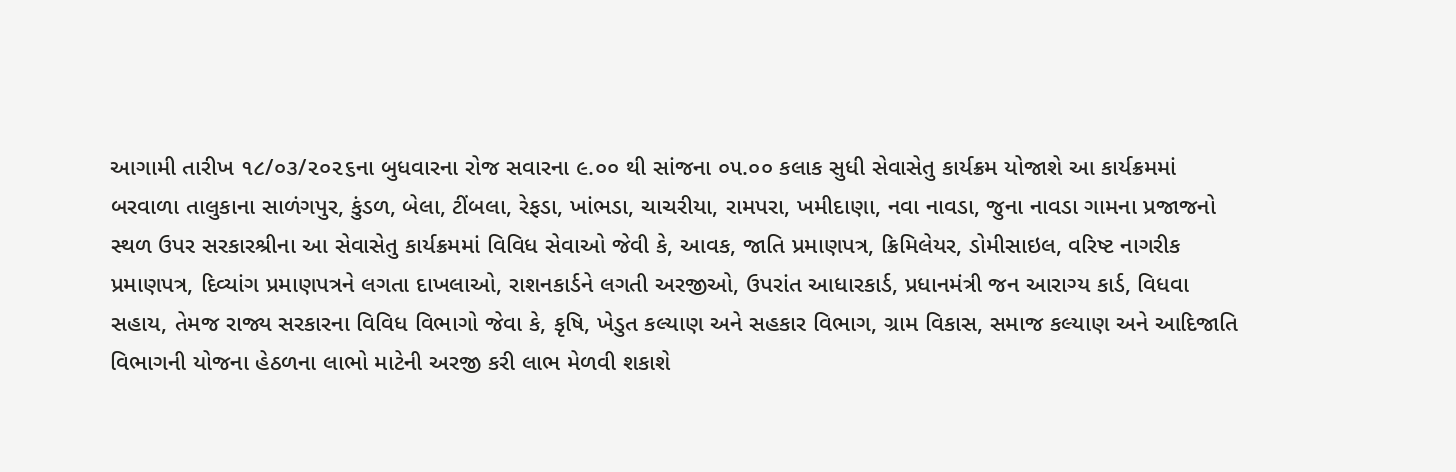આગામી તારીખ ૧૮/૦૩/૨૦૨૬ના બુધવારના રોજ સવારના ૯.૦૦ થી સાંજના ૦૫.૦૦ કલાક સુધી સેવાસેતુ કાર્યક્રમ યોજાશે આ કાર્યક્રમમાં બરવાળા તાલુકાના સાળંગપુર, કુંડળ, બેલા, ટીંબલા, રેફડા, ખાંભડા, ચાચરીયા, રામપરા, ખમીદાણા, નવા નાવડા, જુના નાવડા ગામના પ્રજાજનો સ્થળ ઉપર સરકારશ્રીના આ સેવાસેતુ કાર્યક્રમમાં વિવિધ સેવાઓ જેવી કે, આવક, જાતિ પ્રમાણપત્ર, ક્રિમિલેયર, ડોમીસાઇલ, વરિષ્ટ નાગરીક પ્રમાણપત્ર, દિવ્યાંગ પ્રમાણપત્રને લગતા દાખલાઓ, રાશનકાર્ડને લગતી અરજીઓ, ઉપરાંત આધારકાર્ડ, પ્રધાનમંત્રી જન આરાગ્ય કાર્ડ, વિધવા સહાય, તેમજ રાજ્ય સરકારના વિવિધ વિભાગો જેવા કે, કૃષિ, ખેડુત કલ્યાણ અને સહકાર વિભાગ, ગ્રામ વિકાસ, સમાજ કલ્યાણ અને આદિજાતિ વિભાગની યોજના હેઠળના લાભો માટેની અરજી કરી લાભ મેળવી શકાશે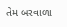તેમ બરવાળા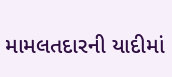મામલતદારની યાદીમાં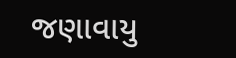જણાવાયુ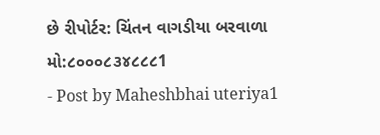છે રીપોર્ટર: ચિંતન વાગડીયા બરવાળા મો:૮૦૦૦૮૩૪૮૮૮1
- Post by Maheshbhai uteriya1